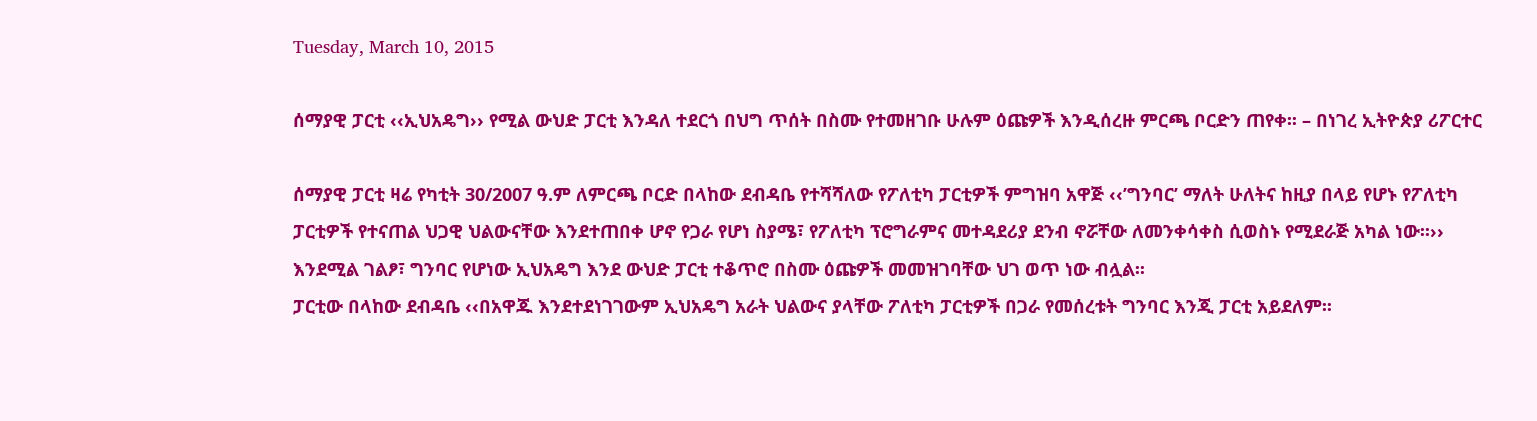Tuesday, March 10, 2015

ሰማያዊ ፓርቲ ‹‹ኢህአዴግ›› የሚል ውህድ ፓርቲ እንዳለ ተደርጎ በህግ ጥሰት በስሙ የተመዘገቡ ሁሉም ዕጩዎች እንዲሰረዙ ምርጫ ቦርድን ጠየቀ፡፡ – በነገረ ኢትዮጵያ ሪፖርተር

ሰማያዊ ፓርቲ ዛሬ የካቲት 30/2007 ዓ.ም ለምርጫ ቦርድ በላከው ደብዳቤ የተሻሻለው የፖለቲካ ፓርቲዎች ምግዝባ አዋጅ ‹‹’ግንባር’ ማለት ሁለትና ከዚያ በላይ የሆኑ የፖለቲካ ፓርቲዎች የተናጠል ህጋዊ ህልውናቸው እንደተጠበቀ ሆኖ የጋራ የሆነ ስያሜ፣ የፖለቲካ ፕሮግራምና መተዳደሪያ ደንብ ኖሯቸው ለመንቀሳቀስ ሲወስኑ የሚደራጅ አካል ነው፡፡›› እንደሚል ገልፆ፣ ግንባር የሆነው ኢህአዴግ እንደ ውህድ ፓርቲ ተቆጥሮ በስሙ ዕጩዎች መመዝገባቸው ህገ ወጥ ነው ብሏል፡፡
ፓርቲው በላከው ደብዳቤ ‹‹በአዋጁ እንደተደነገገውም ኢህአዴግ አራት ህልውና ያላቸው ፖለቲካ ፓርቲዎች በጋራ የመሰረቱት ግንባር እንጂ ፓርቲ አይደለም፡፡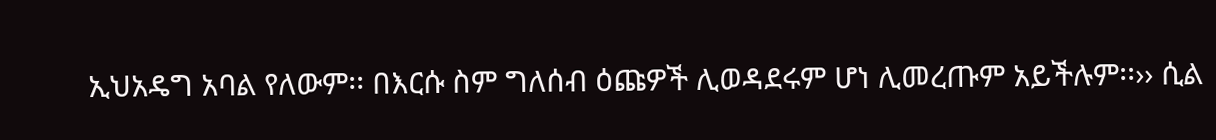ኢህአዴግ አባል የለውም፡፡ በእርሱ ስም ግለሰብ ዕጩዎች ሊወዳደሩም ሆነ ሊመረጡም አይችሉም፡፡›› ሲል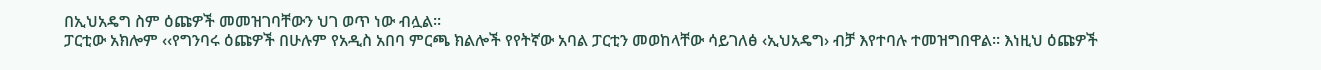በኢህአዴግ ስም ዕጩዎች መመዝገባቸውን ህገ ወጥ ነው ብሏል፡፡
ፓርቲው አክሎም ‹‹የግንባሩ ዕጩዎች በሁሉም የአዲስ አበባ ምርጫ ክልሎች የየትኛው አባል ፓርቲን መወከላቸው ሳይገለፅ ‹ኢህአዴግ› ብቻ እየተባሉ ተመዝግበዋል፡፡ እነዚህ ዕጩዎች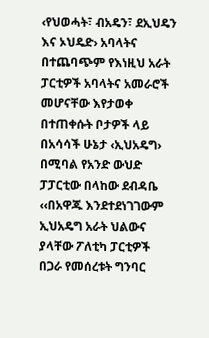‹የህወሓት፣ ብአዴን፣ ደኢህዴን እና ኦህዴድ› አባላትና በተጨባጭም የእነዚህ አራት ፓርቲዎች አባላትና አመራሮች መሆናቸው እየታወቀ በተጠቀሱት ቦታዎች ላይ በአሳሳች ሁኔታ ‹ኢህአዴግ› በሚባል የአንድ ውህድ ፓፓርቲው በላከው ደብዳቤ ‹‹በአዋጁ እንደተደነገገውም ኢህአዴግ አራት ህልውና ያላቸው ፖለቲካ ፓርቲዎች በጋራ የመሰረቱት ግንባር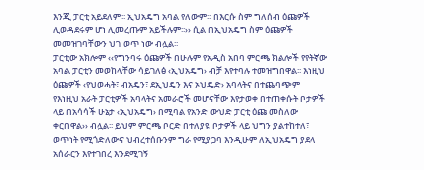እንጂ ፓርቲ አይደለም፡፡ ኢህአዴግ አባል የለውም፡፡ በእርሱ ስም ግለሰብ ዕጩዎች ሊወዳደሩም ሆነ ሊመረጡም አይችሉም፡፡›› ሲል በኢህአዴግ ስም ዕጩዎች መመዝገባቸውን ህገ ወጥ ነው ብሏል፡፡
ፓርቲው አክሎም ‹‹የግንባሩ ዕጩዎች በሁሉም የአዲስ አበባ ምርጫ ክልሎች የየትኛው አባል ፓርቲን መወከላቸው ሳይገለፅ ‹ኢህአዴግ› ብቻ እየተባሉ ተመዝግበዋል፡፡ እነዚህ ዕጩዎች ‹የህወሓት፣ ብአዴን፣ ደኢህዴን እና ኦህዴድ› አባላትና በተጨባጭም የእነዚህ አራት ፓርቲዎች አባላትና አመራሮች መሆናቸው እየታወቀ በተጠቀሱት ቦታዎች ላይ በአሳሳች ሁኔታ ‹ኢህአዴግ› በሚባል የአንድ ውህድ ፓርቲ ዕጩ መስለው ቀርበዋል›› ብሏል፡፡ ይህም ምርጫ ቦርድ በተለያዩ ቦታዎች ላይ ህግን ያልተከተለ፣ ወጥነት የሚጎድለውና ህብረተሰቡንም ግራ የሚያጋባ እንዲሁም ለኢህአዴግ ያደላ አሰራርን እየተገበረ እንደሚገኝ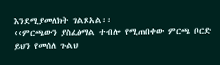እንደሚያመለክት ገልጾአል፡፡
‹‹ምርጫውን ያስፈፅማል ተብሎ የሚጠበቀው ምርጫ ቦርድ ይህን የመሰለ ጉልህ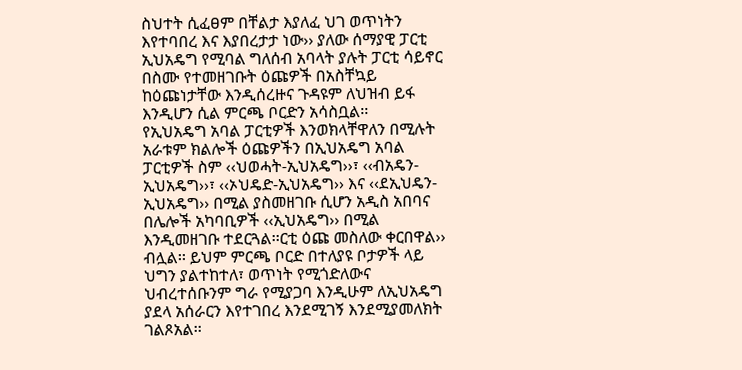ስህተት ሲፈፀም በቸልታ እያለፈ ህገ ወጥነትን እየተባበረ እና እያበረታታ ነው›› ያለው ሰማያዊ ፓርቲ ኢህአዴግ የሚባል ግለሰብ አባላት ያሉት ፓርቲ ሳይኖር በስሙ የተመዘገቡት ዕጩዎች በአስቸኳይ ከዕጩነታቸው እንዲሰረዙና ጉዳዩም ለህዝብ ይፋ እንዲሆን ሲል ምርጫ ቦርድን አሳስቧል፡፡
የኢህአዴግ አባል ፓርቲዎች እንወክላቸዋለን በሚሉት አራቱም ክልሎች ዕጩዎችን በኢህአዴግ አባል ፓርቲዎች ስም ‹‹ህወሓት-ኢህአዴግ››፣ ‹‹ብአዴን-ኢህአዴግ››፣ ‹‹ኦህዴድ-ኢህአዴግ›› እና ‹‹ደኢህዴን-ኢህአዴግ›› በሚል ያስመዘገቡ ሲሆን አዲስ አበባና በሌሎች አካባቢዎች ‹‹ኢህአዴግ›› በሚል እንዲመዘገቡ ተደርጓል፡፡ርቲ ዕጩ መስለው ቀርበዋል›› ብሏል፡፡ ይህም ምርጫ ቦርድ በተለያዩ ቦታዎች ላይ ህግን ያልተከተለ፣ ወጥነት የሚጎድለውና ህብረተሰቡንም ግራ የሚያጋባ እንዲሁም ለኢህአዴግ ያደላ አሰራርን እየተገበረ እንደሚገኝ እንደሚያመለክት ገልጾአል፡፡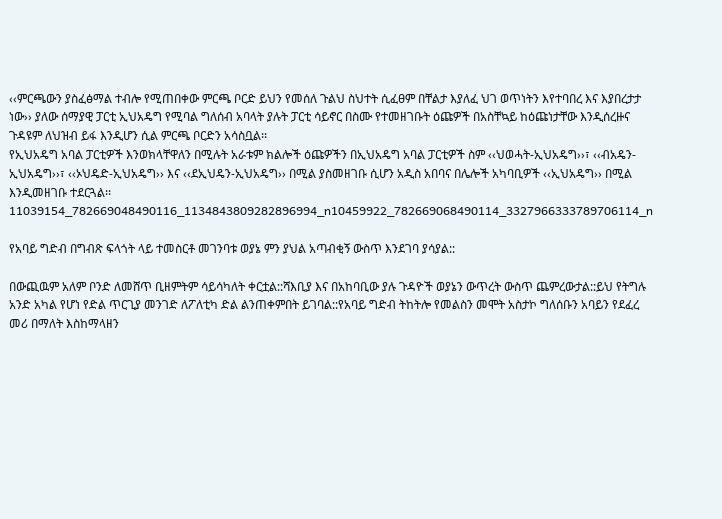‹‹ምርጫውን ያስፈፅማል ተብሎ የሚጠበቀው ምርጫ ቦርድ ይህን የመሰለ ጉልህ ስህተት ሲፈፀም በቸልታ እያለፈ ህገ ወጥነትን እየተባበረ እና እያበረታታ ነው›› ያለው ሰማያዊ ፓርቲ ኢህአዴግ የሚባል ግለሰብ አባላት ያሉት ፓርቲ ሳይኖር በስሙ የተመዘገቡት ዕጩዎች በአስቸኳይ ከዕጩነታቸው እንዲሰረዙና ጉዳዩም ለህዝብ ይፋ እንዲሆን ሲል ምርጫ ቦርድን አሳስቧል፡፡
የኢህአዴግ አባል ፓርቲዎች እንወክላቸዋለን በሚሉት አራቱም ክልሎች ዕጩዎችን በኢህአዴግ አባል ፓርቲዎች ስም ‹‹ህወሓት-ኢህአዴግ››፣ ‹‹ብአዴን-ኢህአዴግ››፣ ‹‹ኦህዴድ-ኢህአዴግ›› እና ‹‹ደኢህዴን-ኢህአዴግ›› በሚል ያስመዘገቡ ሲሆን አዲስ አበባና በሌሎች አካባቢዎች ‹‹ኢህአዴግ›› በሚል እንዲመዘገቡ ተደርጓል፡፡11039154_782669048490116_1134843809282896994_n10459922_782669068490114_3327966333789706114_n

የአባይ ግድብ በግብጽ ፍላጎት ላይ ተመስርቶ መገንባቱ ወያኔ ምን ያህል አጣብቂኝ ውስጥ እንደገባ ያሳያል::

በውጪዉም አለም ቦንድ ለመሸጥ ቢዘምትም ሳይሳካለት ቀርቷል::ሻእቢያ እና በአከባቢው ያሉ ጉዳዮች ወያኔን ውጥረት ውስጥ ጨምረውታል::ይህ የትግሉ አንድ አካል የሆነ የድል ጥርጊያ መንገድ ለፖለቲካ ድል ልንጠቀምበት ይገባል::የአባይ ግድብ ትከትሎ የመልስን መሞት አስታኮ ግለሰቡን አባይን የደፈረ መሪ በማለት እስከማላዘን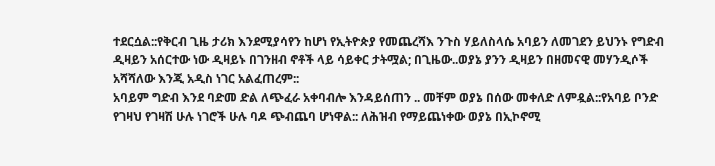ተደርሷል::የቅርብ ጊዜ ታሪክ እንደሚያሳየን ከሆነ የኢትዮጵያ የመጨረሻእ ንጉስ ሃይለስላሴ አባይን ለመገደን ይህንኑ የግድብ ዲዛይን አሰርተው ነው ዲዛይኑ በገንዘብ ኖቶች ላይ ሳይቀር ታትሟል; በጊዜው..ወያኔ ያንን ዲዛይን በዘመናዊ መሃንዲሶች አሻሻለው እንጂ አዲስ ነገር አልፈጠረም::
አባይም ግድብ እንደ ባድመ ድል ለጭፈራ አቀባብሎ እንዳይሰጠን .. መቸም ወያኔ በሰው መቀለድ ለምዷል::የአባይ ቦንድ የገዛህ የገዛሽ ሁሉ ነገሮች ሁሉ ባዶ ጭብጨባ ሆነዋል:: ለሕዝብ የማይጨነቀው ወያኔ በኢኮኖሚ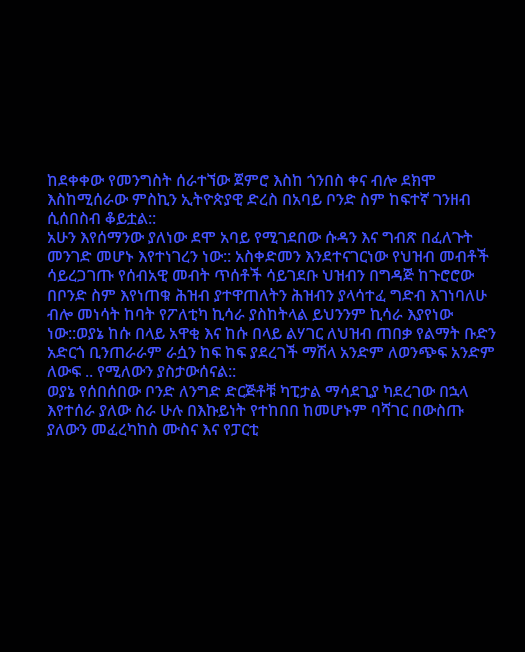ከደቀቀው የመንግስት ሰራተኘው ጀምሮ እስከ ጎንበስ ቀና ብሎ ደክሞ እስከሚሰራው ምስኪን ኢትዮጵያዊ ድረስ በአባይ ቦንድ ስም ከፍተኛ ገንዘብ ሲሰበስብ ቆይቷል::
አሁን እየሰማንው ያለነው ደሞ አባይ የሚገደበው ሱዳን እና ግብጽ በፈለጉት መንገድ መሆኑ እየተነገረን ነው:: አስቀድመን እንደተናገርነው የህዝብ መብቶች ሳይረጋገጡ የሰብአዊ መብት ጥሰቶች ሳይገደቡ ህዝብን በግዳጅ ከጉሮሮው በቦንድ ስም እየነጠቁ ሕዝብ ያተዋጠለትን ሕዝብን ያላሳተፈ ግድብ እገነባለሁ ብሎ መነሳት ከባት የፖለቲካ ኪሳራ ያስከትላል ይህንንም ኪሳራ እያየነው ነው::ወያኔ ከሱ በላይ አዋቂ እና ከሱ በላይ ልሃገር ለህዝብ ጠበቃ የልማት ቡድን አድርጎ ቢንጠራራም ራሷን ከፍ ከፍ ያደረገች ማሽላ አንድም ለወንጭፍ አንድም ለውፍ .. የሚለውን ያስታውሰናል::
ወያኔ የሰበሰበው ቦንድ ለንግድ ድርጅቶቹ ካፒታል ማሳደጊያ ካደረገው በኋላ እየተሰራ ያለው ስራ ሁሉ በእኩይነት የተከበበ ከመሆኑም ባሻገር በውስጡ ያለውን መፈረካከስ ሙስና እና የፓርቲ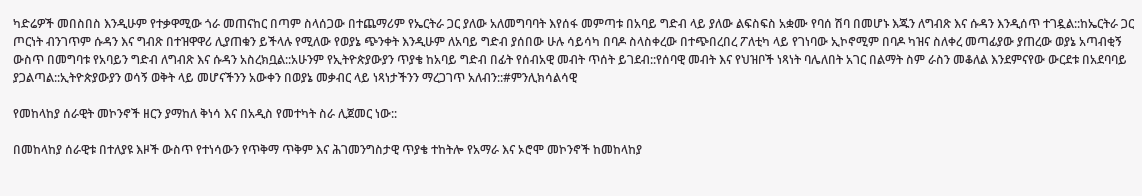ካድሬዎች መበስበስ እንዲሁም የተቃዋሚው ጎራ መጠናከር በጣም ስላሰጋው በተጨማሪም የኤርትራ ጋር ያለው አለመግባባት እየሰፋ መምጣቱ በአባይ ግድብ ላይ ያለው ልፍስፍስ አቋሙ የባሰ ሽባ በመሆኑ እጁን ለግብጽ እና ሱዳን እንዲሰጥ ተገዷል::ከኤርትራ ጋር ጦርነት ብንገጥም ሱዳን እና ግብጽ በተዝዋዋሪ ሊያጠቁን ይችላሉ የሚለው የወያኔ ጭንቀት እንዲሁም ለአባይ ግድብ ያሰበው ሁሉ ሳይሳካ በባዶ ስላስቀረው በተጭበረበረ ፖለቲካ ላይ የገነባው ኢኮኖሚም በባዶ ካዝና ስለቀረ መጣፊያው ያጠረው ወያኔ አጣብቂኝ ውስጥ በመግባቱ የአባይን ግድብ ለግብጽ እና ሱዳን አስረክቧል::አሁንም የኢትዮጵያውያን ጥያቄ ከአባይ ግድብ በፊት የሰብአዊ መብት ጥሰት ይገደብ::የሰባዊ መብት እና የህዝቦች ነጻነት ባሌለበት አገር በልማት ስም ራስን መቆለል እንደምናየው ውርደቱ በአደባባይ ያጋልጣል::ኢትዮጵያውያን ወሳኝ ወቅት ላይ መሆናችንን አውቀን በወያኔ መቃብር ላይ ነጻነታችንን ማረጋገጥ አለብን::#ምንሊክሳልሳዊ

የመከላከያ ሰራዊት መኮንኖች ዘርን ያማከለ ቅነሳ እና በአዲስ የመተካት ስራ ሊጀመር ነው::

በመከላከያ ሰራዊቱ በተለያዩ እዞች ውስጥ የተነሳውን የጥቅማ ጥቅም እና ሕገመንግስታዊ ጥያቄ ተከትሎ የአማራ እና ኦሮሞ መኮንኖች ከመከላከያ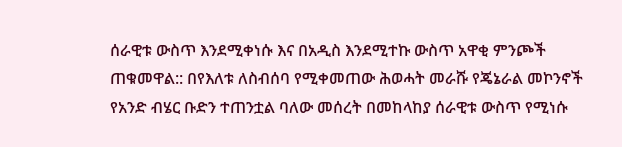ሰራዊቱ ውስጥ እንደሚቀነሱ እና በአዲስ እንደሚተኩ ውስጥ አዋቂ ምንጮች ጠቁመዋል:: በየእለቱ ለስብሰባ የሚቀመጠው ሕወሓት መራሹ የጄኔራል መኮንኖች የአንድ ብሄር ቡድን ተጠንቷል ባለው መሰረት በመከላከያ ሰራዊቱ ውስጥ የሚነሱ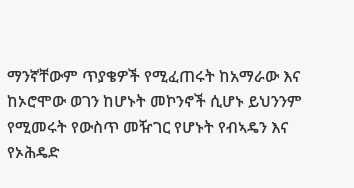ማንኛቸውም ጥያቄዎች የሚፈጠሩት ከአማራው እና ከኦሮሞው ወገን ከሆኑት መኮንኖች ሲሆኑ ይህንንም የሚመሩት የውስጥ መዥገር የሆኑት የብኣዴን እና የኦሕዴድ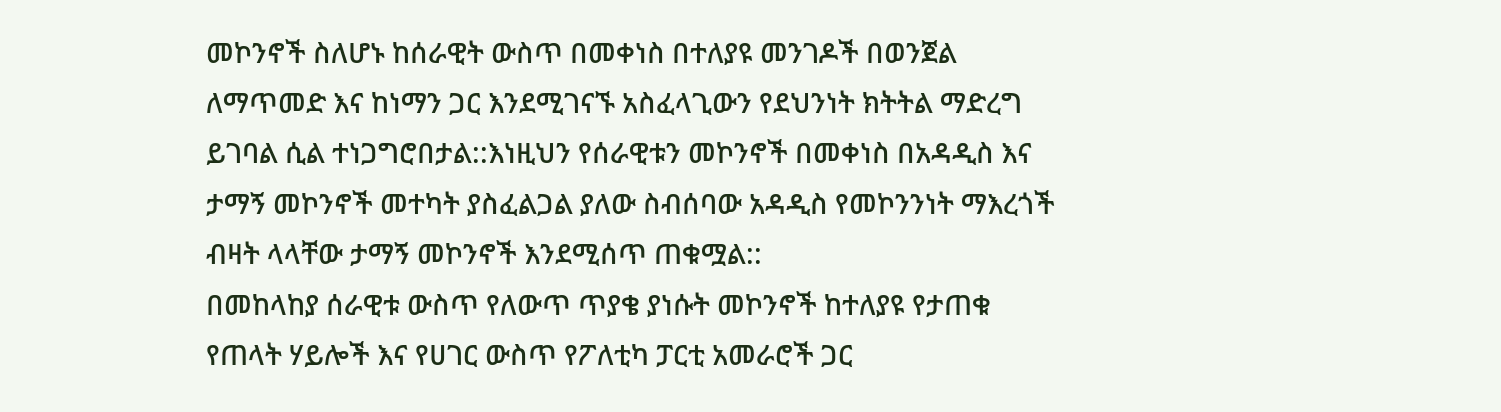መኮንኖች ስለሆኑ ከሰራዊት ውስጥ በመቀነስ በተለያዩ መንገዶች በወንጀል ለማጥመድ እና ከነማን ጋር እንደሚገናኙ አስፈላጊውን የደህንነት ክትትል ማድረግ ይገባል ሲል ተነጋግሮበታል::እነዚህን የሰራዊቱን መኮንኖች በመቀነስ በአዳዲስ እና ታማኝ መኮንኖች መተካት ያስፈልጋል ያለው ስብሰባው አዳዲስ የመኮንንነት ማእረጎች ብዛት ላላቸው ታማኝ መኮንኖች እንደሚሰጥ ጠቁሟል::
በመከላከያ ሰራዊቱ ውስጥ የለውጥ ጥያቄ ያነሱት መኮንኖች ከተለያዩ የታጠቁ የጠላት ሃይሎች እና የሀገር ውስጥ የፖለቲካ ፓርቲ አመራሮች ጋር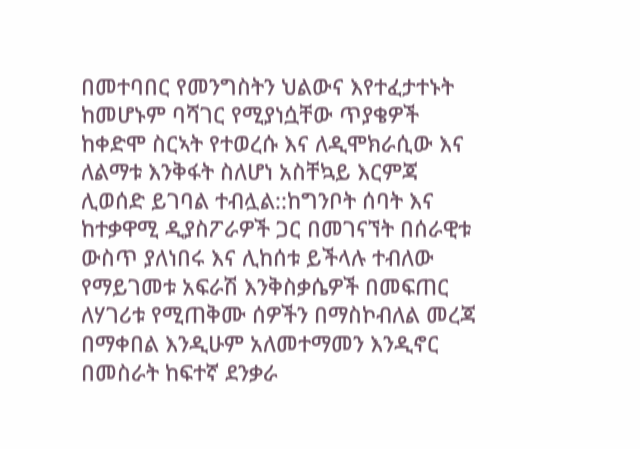በመተባበር የመንግስትን ህልውና እየተፈታተኑት ከመሆኑም ባሻገር የሚያነሷቸው ጥያቄዎች ከቀድሞ ስርኣት የተወረሱ እና ለዲሞክራሲው እና ለልማቱ እንቅፋት ስለሆነ አስቸኳይ እርምጃ ሊወሰድ ይገባል ተብሏል::ከግንቦት ሰባት እና ከተቃዋሚ ዲያስፖራዎች ጋር በመገናኘት በሰራዊቱ ውስጥ ያለነበሩ እና ሊከሰቱ ይችላሉ ተብለው የማይገመቱ አፍራሽ እንቅስቃሴዎች በመፍጠር ለሃገሪቱ የሚጠቅሙ ሰዎችን በማስኮብለል መረጃ በማቀበል እንዲሁም አለመተማመን እንዲኖር በመስራት ከፍተኛ ደንቃራ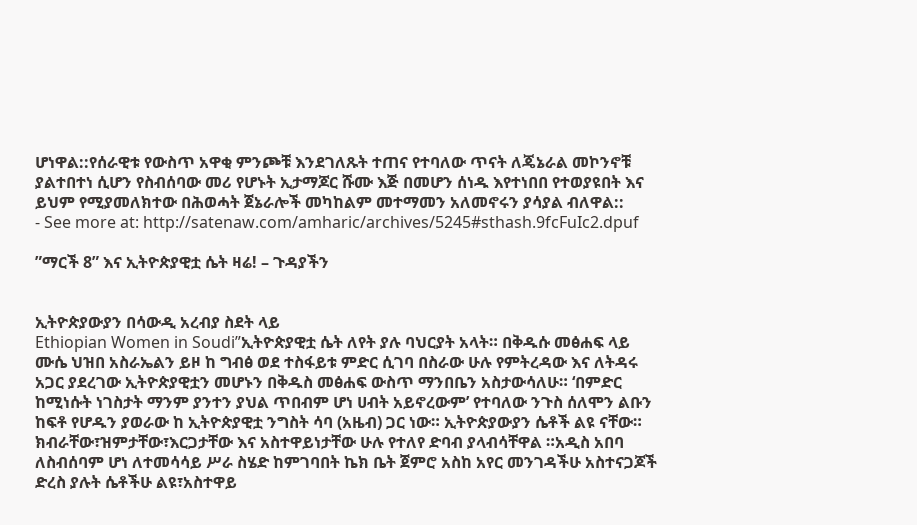ሆነዋል::የሰራዊቱ የውስጥ አዋቂ ምንጮቹ እንደገለጹት ተጠና የተባለው ጥናት ለጄኔራል መኮንኖቹ ያልተበተነ ሲሆን የስብሰባው መሪ የሆኑት ኢታማጆር ሹሙ እጅ በመሆን ሰነዱ እየተነበበ የተወያዩበት እና ይህም የሚያመለክተው በሕወሓት ጀኔራሎች መካከልም መተማመን አለመኖሩን ያሳያል ብለዋል::
- See more at: http://satenaw.com/amharic/archives/5245#sthash.9fcFuIc2.dpuf

”ማርች 8” እና ኢትዮጵያዊቷ ሴት ዛሬ! – ጉዳያችን


ኢትዮጵያውያን በሳውዲ አረብያ ስደት ላይ
Ethiopian Women in Soudi”ኢትዮጵያዊቷ ሴት ለየት ያሉ ባህርያት አላት። በቅዱሱ መፅሐፍ ላይ ሙሴ ህዝበ አስራኤልን ይዞ ከ ግብፅ ወደ ተስፋይቱ ምድር ሲገባ በስራው ሁሉ የምትረዳው እና ለትዳሩ አጋር ያደረገው ኢትዮጵያዊቷን መሆኑን በቅዱስ መፅሐፍ ውስጥ ማንበቤን አስታውሳለሁ። ‘በምድር ከሚነሱት ነገስታት ማንም ያንተን ያህል ጥበብም ሆነ ሀብት አይኖረውም’ የተባለው ንጉስ ሰለሞን ልቡን ከፍቶ የሆዱን ያወራው ከ ኢትዮጵያዊቷ ንግስት ሳባ (አዜብ) ጋር ነው። ኢትዮጵያውያን ሴቶች ልዩ ናቸው። ክብራቸው፣ዝምታቸው፣እርጋታቸው እና አስተዋይነታቸው ሁሉ የተለየ ድባብ ያላብሳቸዋል ።አዲስ አበባ ለስብሰባም ሆነ ለተመሳሳይ ሥራ ስሄድ ከምገባበት ኬክ ቤት ጀምሮ አስከ አየር መንገዳችሁ አስተናጋጆች ድረስ ያሉት ሴቶችሁ ልዩ፣አስተዋይ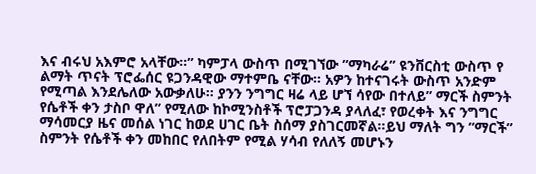እና ብሩህ አእምሮ አላቸው።” ካምፓላ ውስጥ በሚገኘው ”ማካራሬ” ዩንቨርስቲ ውስጥ የ ልማት ጥናት ፕሮፌሰር ዩጋንዳዊው ማተምቤ ናቸው። አዎን ከተናገሩት ውስጥ አንድም የሚጣል እንደሌለው አውቃለሁ። ያንን ንግግር ዛሬ ላይ ሆኘ ሳየው በተለይ” ማርች ስምንት የሴቶች ቀን ታስቦ ዋለ” የሚለው ከኮሚንስቶች ፕሮፓጋንዳ ያላለፈ፣ የወረቀት እና ንግግር ማሳመርያ ዜና መሰል ነገር ከወደ ሀገር ቤት ስሰማ ያስገርመኛል።ይህ ማለት ግን ”ማርች” ስምንት የሴቶች ቀን መከበር የለበትም የሚል ሃሳብ የለለኝ መሆኑን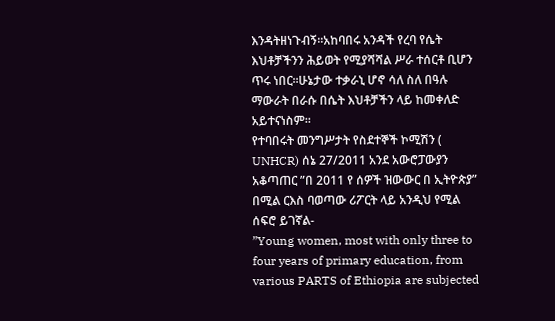እንዳትዘነጉብኝ።አከባበሩ አንዳች የረባ የሴት እህቶቻችንን ሕይወት የሚያሻሻል ሥራ ተሰርቶ ቢሆን ጥሩ ነበር።ሁኔታው ተቃራኒ ሆኖ ሳለ ስለ በዓሉ ማውራት በራሱ በሴት እህቶቻችን ላይ ከመቀለድ አይተናነስም።
የተባበሩት መንግሥታት የስደተኞች ኮሚሽን ( UNHCR) ሰኔ 27/2011 አንደ አውሮፓውያን አቆጣጠር ”በ 2011 የ ሰዎች ዝውውር በ ኢትዮጵያ” በሚል ርእስ ባወጣው ሪፖርት ላይ አንዲህ የሚል ሰፍሮ ይገኛል-
”Young women, most with only three to four years of primary education, from various PARTS of Ethiopia are subjected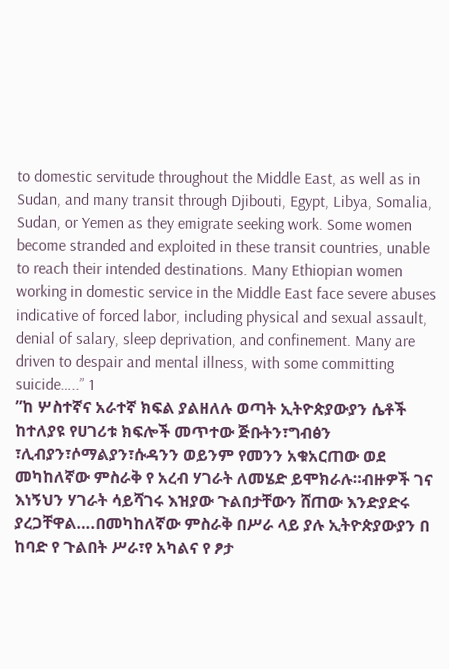to domestic servitude throughout the Middle East, as well as in Sudan, and many transit through Djibouti, Egypt, Libya, Somalia, Sudan, or Yemen as they emigrate seeking work. Some women become stranded and exploited in these transit countries, unable to reach their intended destinations. Many Ethiopian women working in domestic service in the Middle East face severe abuses indicative of forced labor, including physical and sexual assault, denial of salary, sleep deprivation, and confinement. Many are driven to despair and mental illness, with some committing suicide…..” 1
”ከ ሦስተኛና አራተኛ ክፍል ያልዘለሉ ወጣት ኢትዮጵያውያን ሴቶች ከተለያዩ የሀገሪቱ ክፍሎች መጥተው ጅቡትን፣ግብፅን ፣ሊብያን፣ሶማልያን፣ሱዳንን ወይንም የመንን አቁአርጠው ወደ መካከለኛው ምስራቅ የ አረብ ሃገራት ለመሄድ ይሞክራሉ።ብዙዎች ገና እነኝህን ሃገራት ሳይሻገሩ እዝያው ጉልበታቸውን ሸጠው እንድያድሩ ያረጋቸዋል….በመካከለኛው ምስራቅ በሥራ ላይ ያሉ ኢትዮጵያውያን በ ከባድ የ ጉልበት ሥራ፣የ አካልና የ ፆታ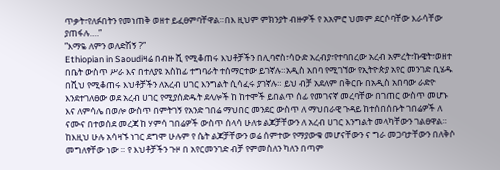ጥቃት፣የለፉበትን የመነጠቅ ወዘተ ይፈፀምባቸዋል።በእ ዚህም ምክንያት ብዙዎች የ አአምሮ ህመም ደርሶባቸው እራሳቸው ያጠፋሉ….”
”እማዬ ለምን ወለድሽኝ ?”
Ethiopian in Saoudiዛሬ በብዙ ሺ የሚቆጠሩ እህቶቻችን በሊባኖስ፣ሳዑድ አረብያ፣የተባበረው አረብ አምረት፣ኩዌት፣ወዘተ በቤት ውስጥ ሥራ እና በተለያዩ አስከፊ ተግባራት ተሰማርተው ይገኛሉ።አዲስ አበባ የሚገኘው የኢትዮጵያ አየር መንገድ ቢሄዱ በሺህ የሚቆጠሩ እህቶቻችን ለአረብ ሀገር እንግልት ሲሳፈሩ ያገኛሉ። ይህ ብቻ አደለም በቅርቡ በአዲስ አበባው ራድዮ እንደተገለፀው ወደ አረብ ሀገር የሚያሰድዱት ደላሎች ከ ከተሞች ይበልጥ ሰፊ የመገናኛ መረባቸው በገጠር ውስጥ መሆኑ እና ለምሳሌ በወሎ ውስጥ በምትገኝ የአንድ ገበሬ ማህበር መንደር ውስጥ ለ ማህበራዊ ጉዳይ ከተሰበሰቡት ገበሬዎች ለ ናሙና በተወሰደ መረጃ ከ ሃምሳ ገበሬዎች ውስጥ ሰላሳ ሁለቱ ልጆቻቸውን ለ አረብ ሀገር እንግልት መላካቸውን ገልፀዋል። ከእዚህ ሁሉ አሳዛኙ ነገር ደግሞ ሁሉም የ ሴት ልጆቻቸውን ወሬ ሰምተው የማያውቁ መሆናቸውን ና ግራ መጋባታቸውን በለቅሶ መግለፃቸው ነው ። የ እህቶቻችን ጉዞ በ አየርመንገድ ብቻ የምመስለን ካለን በጣም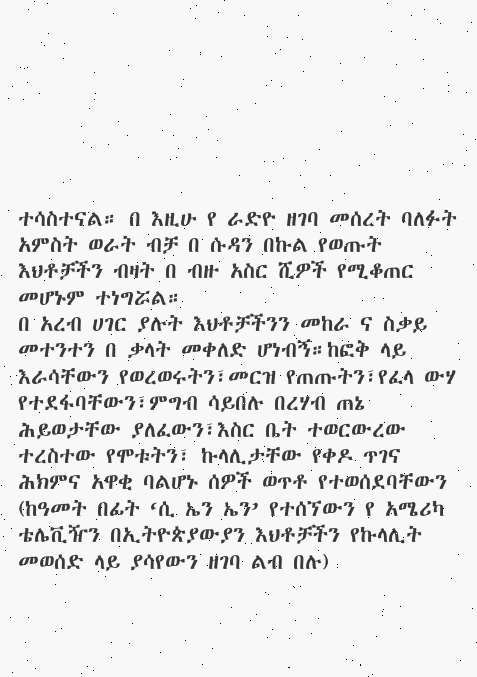ተሳስተናል። በ እዚሁ የ ራድዮ ዘገባ መሰረት ባለፉት አምስት ወራት ብቻ በ ሱዳን በኩል የወጡት እህቶቻችን ብዛት በ ብዙ አስር ሺዎች የሚቆጠር መሆኑም ተነግሯል።
በ አረብ ሀገር ያሉት እህቶቻችንን መከራ ና ስቃይ መተንተን በ ቃላት መቀለድ ሆነብኝ።ከፎቅ ላይ እራሳቸውን የወረወሩትን፣መርዝ የጠጡትን፣የፈላ ውሃ የተደፋባቸውን፣ምግብ ሳይበሉ በረሃብ ጠኔ ሕይወታቸው ያለፈውን፣እስር ቤት ተወርውረው ተረስተው የሞቱትን፣ ኩላሊታቸው የቀዶ ጥገና ሕክምና አዋቂ ባልሆኑ ሰዎች ወጥቶ የተወሰደባቸውን (ከዓመት በፊት ‘ሲ ኤን ኤን’ የተሰኘውን የ አሜሪካ ቴሌቪዥን በኢትዮጵያውያን እህቶቻችን የኩላሊት መወሰድ ላይ ያሳየውን ዘገባ ልብ በሉ)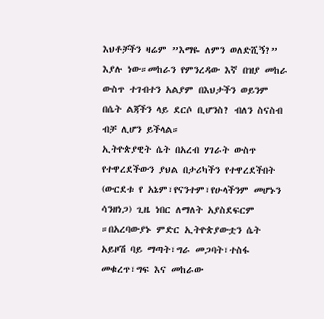እህቶቻችን ዛሬም ”እማዬ ለምን ወለድሺኝ?” እያሉ ነው።መከራን የምንረዳው እኛ በዝያ መከራ ውስጥ ተገብተን አልያም በእህታችን ወይንም በሴት ልጃችን ላይ ደርሶ ቢሆንስ? ብለን ስናስብ ብቻ ሊሆን ይችላል።
ኢትዮጵያዊት ሴት በአረብ ሃገራት ውስጥ የተዋረደችውን ያህል በታሪካችን የተዋረደችበት (ውርደቱ የ አኔም፣የናንተም፣የሁላችንም መሆኑን ሳንዘነጋ) ጊዜ ነበር ለማለት አያስደፍርም ።በአረባውያኑ ምድር ኢትዮጵያውቷን ሴት አይዞሽ ባይ ማጣት፣ግራ መጋባት፣ተስፋ መቁረጥ፣ግፍ እና መከራው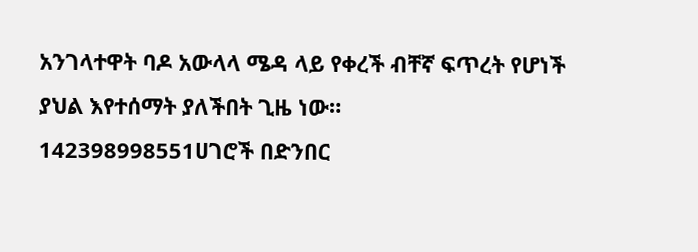አንገላተዋት ባዶ አውላላ ሜዳ ላይ የቀረች ብቸኛ ፍጥረት የሆነች ያህል እየተሰማት ያለችበት ጊዜ ነው።
142398998551ሀገሮች በድንበር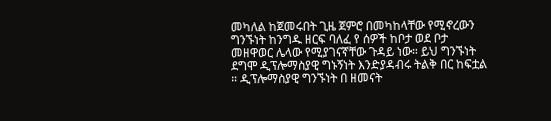መካለል ከጀመሩበት ጊዜ ጀምሮ በመካከላቸው የሚኖረውን ግንኙነት ከንግዱ ዘርፍ ባለፈ የ ሰዎች ከቦታ ወደ ቦታ መዘዋወር ሌላው የሚያገናኛቸው ጉዳይ ነው። ይህ ግንኙነት ደግሞ ዲፕሎማስያዊ ግኑኝነት እንድያዳብሩ ትልቅ በር ከፍቷል ። ዲፕሎማስያዊ ግንኙነት በ ዘመናት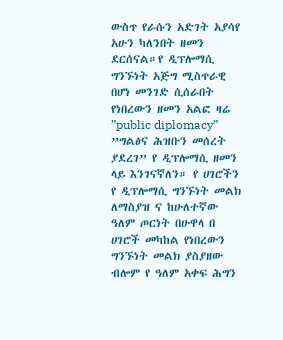ውስጥ የራሱን አድገት አያሳየ አሁን ካለንበት ዘመን ደርሰናል።የ ዲፕሎማሲ ግንኙነት አጅግ ሚስጥራዊ በሆነ መንገድ ሲሰራበት የነበረውን ዘመን አልፎ ዛሬ ”public diplomacy” ”ግልፅና ሕዝቡን መሰረት ያደረገ” የ ዲፕሎማሲ ዘመን ላይ እንገናኛለን። የ ሀገሮችን የ ዲፕሎማሲ ግንኙነት መልክ ለማስያዝ ና ከሁለተኛው ዓለም ጦርነት በሁዋላ በ ሀገሮች መካከል የነበረውን ግንኙነት መልክ ያስያዘው ብሎም የ ዓለም አቀፍ ሕግን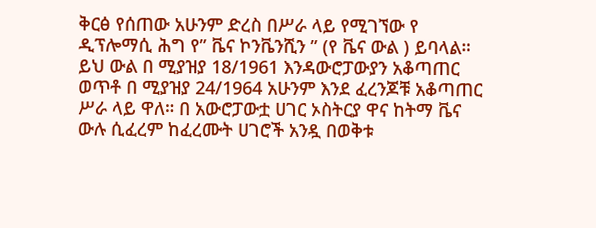ቅርፅ የሰጠው አሁንም ድረስ በሥራ ላይ የሚገኘው የ ዲፕሎማሲ ሕግ የ” ቬና ኮንቬንሺን ” (የ ቬና ውል ) ይባላል። ይህ ውል በ ሚያዝያ 18/1961 እንዳውሮፓውያን አቆጣጠር ወጥቶ በ ሚያዝያ 24/1964 አሁንም እንደ ፈረንጆቹ አቆጣጠር ሥራ ላይ ዋለ። በ አውሮፓውቷ ሀገር ኦስትርያ ዋና ከትማ ቬና ውሉ ሲፈረም ከፈረሙት ሀገሮች አንዷ በወቅቱ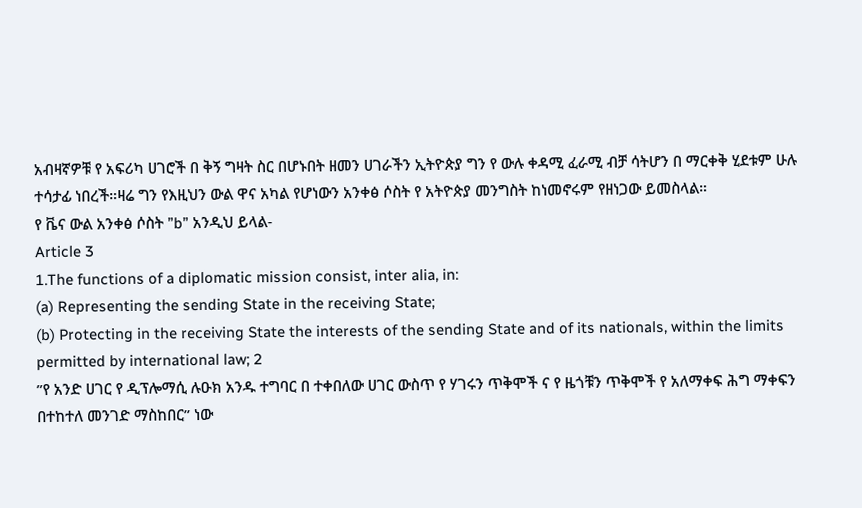አብዛኛዎቹ የ አፍሪካ ሀገሮች በ ቅኝ ግዛት ስር በሆኑበት ዘመን ሀገራችን ኢትዮጵያ ግን የ ውሉ ቀዳሚ ፈራሚ ብቻ ሳትሆን በ ማርቀቅ ሂደቱም ሁሉ ተሳታፊ ነበረች።ዛሬ ግን የእዚህን ውል ዋና አካል የሆነውን አንቀፅ ሶስት የ አትዮጵያ መንግስት ከነመኖሩም የዘነጋው ይመስላል።
የ ቬና ውል አንቀፅ ሶስት ”b” አንዲህ ይላል-
Article 3
1.The functions of a diplomatic mission consist, inter alia, in:
(a) Representing the sending State in the receiving State;
(b) Protecting in the receiving State the interests of the sending State and of its nationals, within the limits permitted by international law; 2
”የ አንድ ሀገር የ ዲፕሎማሲ ሉዑክ አንዱ ተግባር በ ተቀበለው ሀገር ውስጥ የ ሃገሩን ጥቅሞች ና የ ዜጎቹን ጥቅሞች የ አለማቀፍ ሕግ ማቀፍን በተከተለ መንገድ ማስከበር” ነው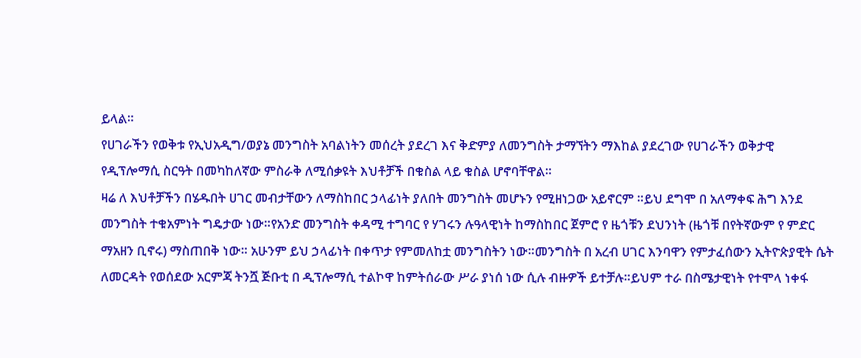ይላል።
የሀገራችን የወቅቱ የኢህአዲግ/ወያኔ መንግስት አባልነትን መሰረት ያደረገ እና ቅድምያ ለመንግስት ታማኘትን ማእከል ያደረገው የሀገራችን ወቅታዊ የዲፕሎማሲ ስርዓት በመካከለኛው ምስራቅ ለሚሰቃዩት እህቶቻች በቁስል ላይ ቁስል ሆኖባቸዋል።
ዛሬ ለ እህቶቻችን በሄዱበት ሀገር መብታቸውን ለማስከበር ኃላፊነት ያለበት መንግስት መሆኑን የሚዘነጋው አይኖርም ።ይህ ደግሞ በ አለማቀፍ ሕግ እንደ መንግስት ተቁአምነት ግዴታው ነው።የአንድ መንግስት ቀዳሚ ተግባር የ ሃገሩን ሉዓላዊነት ከማስከበር ጀምሮ የ ዜጎቹን ደህንነት (ዜጎቹ በየትኛውም የ ምድር ማአዘን ቢኖሩ) ማስጠበቅ ነው። አሁንም ይህ ኃላፊነት በቀጥታ የምመለከቷ መንግስትን ነው።መንግስት በ አረብ ሀገር እንባዋን የምታፈሰውን ኢትዮጵያዊት ሴት ለመርዳት የወሰደው አርምጃ ትንሿ ጅቡቲ በ ዲፕሎማሲ ተልኮዋ ከምትሰራው ሥራ ያነሰ ነው ሲሉ ብዙዎች ይተቻሉ።ይህም ተራ በስሜታዊነት የተሞላ ነቀፋ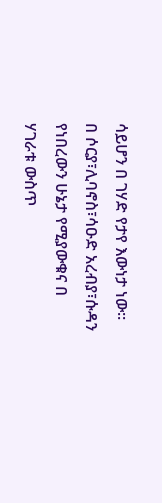ሳይሆን በ ገሃድ የታየ እውነታ ነው። በ ሶርያ፣ሊባኖስ፣ሳዑድ አረብያ፣ሱዳን የነበረውን ሁኔታ የሚያውቁና በ ሃገራቱ ውስጥ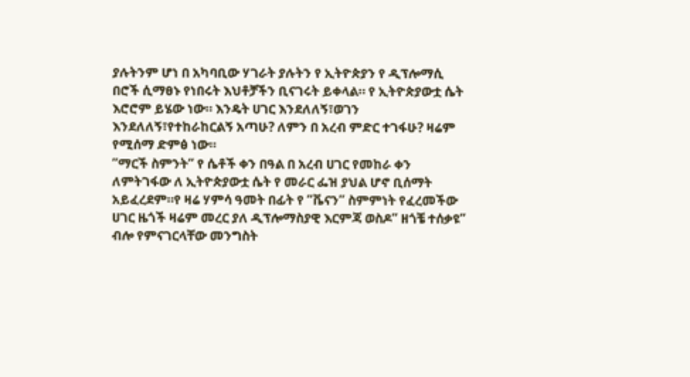ያሉትንም ሆነ በ አካባቢው ሃገራት ያሉትን የ ኢትዮጵያን የ ዲፕሎማሲ በሮች ሲማፀኑ የነበሩት እህቶቻችን ቢናገሩት ይቀላል። የ ኢትዮጵያውቷ ሴት እሮሮም ይሄው ነው። እንዴት ሀገር እንደለለኝ፣ወገን እንደለለኝ፣የተከራከርልኝ አጣሁ? ለምን በ አረብ ምድር ተገፋሁ? ዛሬም የሚሰማ ድምፅ ነው።
”ማርች ስምንት” የ ሴቶች ቀን በዓል በ አረብ ሀገር የመከራ ቀን ለምትገፋው ለ ኢትዮጵያውቷ ሴት የ መራር ፌዝ ያህል ሆኖ ቢሰማት አይፈረደም።የ ዛሬ ሃምሳ ዓመት በፊት የ ”ቬናን” ስምምነት የፈረመችው ሀገር ዜጎች ዛሬም መረር ያለ ዲፕሎማስያዊ እርምጃ ወስዶ” ዘጎቼ ተሰቃዩ” ብሎ የምናገርላቸው መንግስት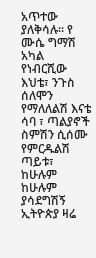አጥተው ያለቅሳሉ። የ ሙሴ ግማሽ አካል የነብርሺው እህቴ፣ ንጉስ ሰለሞን የማለለልሽ እናቴ ሳባ ፣ ጣልያኖች ስምሽን ሲሰሙ የምርዱልሽ ጣይቱ፣ ከሁሉም ከሁሉም ያሳደግሽኝ ኢትዮጵያ ዛሬ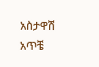አስታዋሽ አጥቼ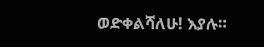ወድቀልሻለሁ! እያሉ።